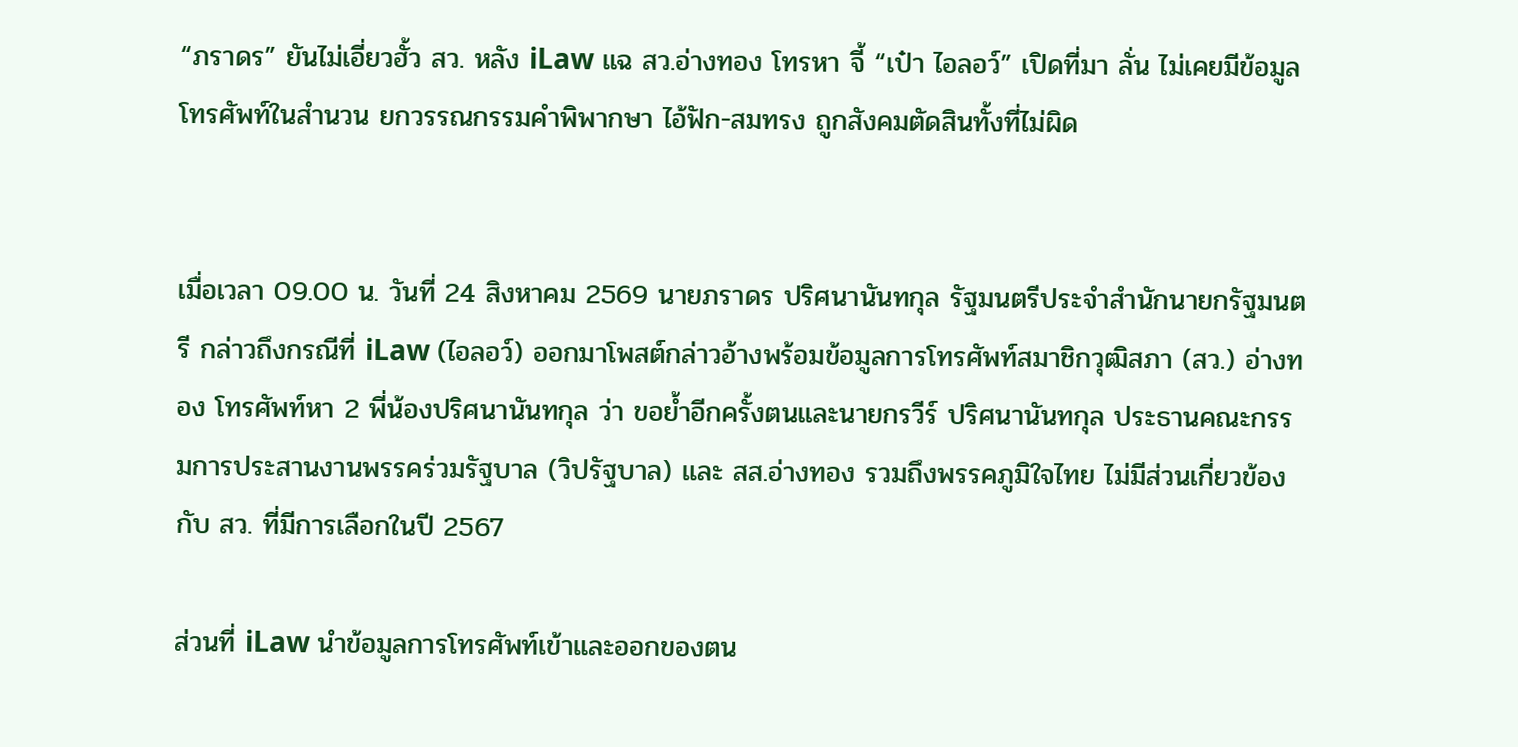“ภราดร” ยันไม่เอี่ยวฮั้ว สว. หลัง iLaw แฉ สว.อ่างทอง โทรหา จี้ “เป๋า ไอลอว์” เปิดที่มา ลั่น ไม่เคยมีข้อมูลโทรศัพท์ในสำนวน ยกวรรณกรรมคำพิพากษา ไอ้ฟัก-สมทรง ถูกสังคมตัดสินทั้งที่ไม่ผิด


เมื่อเวลา 09.00 น. วันที่ 24 สิงหาคม 2569 นายภราดร ปริศนานันทกุล รัฐมนตรีประจำสำนักนายกรัฐมนตรี กล่าวถึงกรณีที่ iLaw (ไอลอว์) ออกมาโพสต์กล่าวอ้างพร้อมข้อมูลการโทรศัพท์สมาชิกวุฒิสภา (สว.) อ่างทอง โทรศัพท์หา 2 พี่น้องปริศนานันทกุล ว่า ขอย้ำอีกครั้งตนและนายกรวีร์ ปริศนานันทกุล ประธานคณะกรรมการประสานงานพรรคร่วมรัฐบาล (วิปรัฐบาล) และ สส.อ่างทอง รวมถึงพรรคภูมิใจไทย ไม่มีส่วนเกี่ยวข้องกับ สว. ที่มีการเลือกในปี 2567

ส่วนที่ iLaw นำข้อมูลการโทรศัพท์เข้าและออกของตน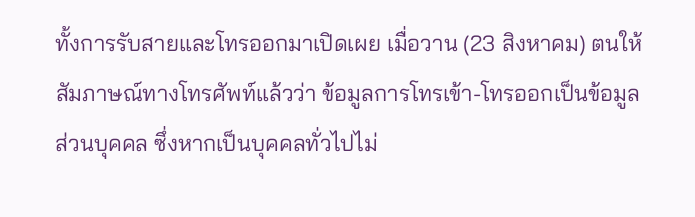ทั้งการรับสายและโทรออกมาเปิดเผย เมื่อวาน (23 สิงหาคม) ตนให้สัมภาษณ์ทางโทรศัพท์แล้วว่า ข้อมูลการโทรเข้า-โทรออกเป็นข้อมูลส่วนบุคคล ซึ่งหากเป็นบุคคลทั่วไปไม่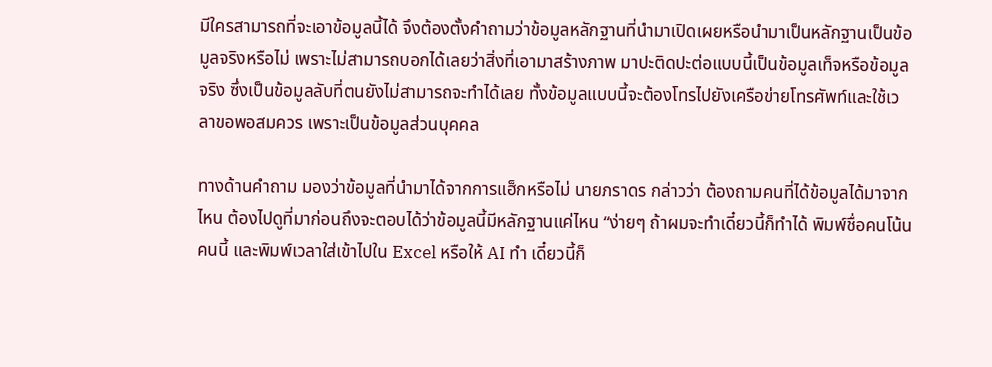มีใครสามารถที่จะเอาข้อมูลนี้ได้ จึงต้องตั้งคำถามว่าข้อมูลหลักฐานที่นำมาเปิดเผยหรือนำมาเป็นหลักฐานเป็นข้อมูลจริงหรือไม่ เพราะไม่สามารถบอกได้เลยว่าสิ่งที่เอามาสร้างภาพ มาปะติดปะต่อแบบนี้เป็นข้อมูลเท็จหรือข้อมูลจริง ซึ่งเป็นข้อมูลลับที่ตนยังไม่สามารถจะทำได้เลย ทั้งข้อมูลแบบนี้จะต้องโทรไปยังเครือข่ายโทรศัพท์และใช้เวลาขอพอสมควร เพราะเป็นข้อมูลส่วนบุคคล

ทางด้านคำถาม มองว่าข้อมูลที่นำมาได้จากการแฮ็กหรือไม่ นายภราดร กล่าวว่า ต้องถามคนที่ได้ข้อมูลได้มาจากไหน ต้องไปดูที่มาก่อนถึงจะตอบได้ว่าข้อมูลนี้มีหลักฐานแค่ไหน “ง่ายๆ ถ้าผมจะทำเดี๋ยวนี้ก็ทำได้ พิมพ์ชื่อคนโน้นคนนี้ และพิมพ์เวลาใส่เข้าไปใน Excel หรือให้ AI ทำ เดี๋ยวนี้ก็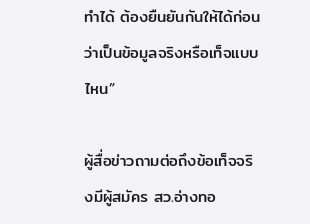ทำได้ ต้องยืนยันกันให้ได้ก่อนว่าเป็นข้อมูลจริงหรือเท็จแบบไหน”

ผู้สื่อข่าวถามต่อถึงข้อเท็จจริงมีผู้สมัคร สว.อ่างทอ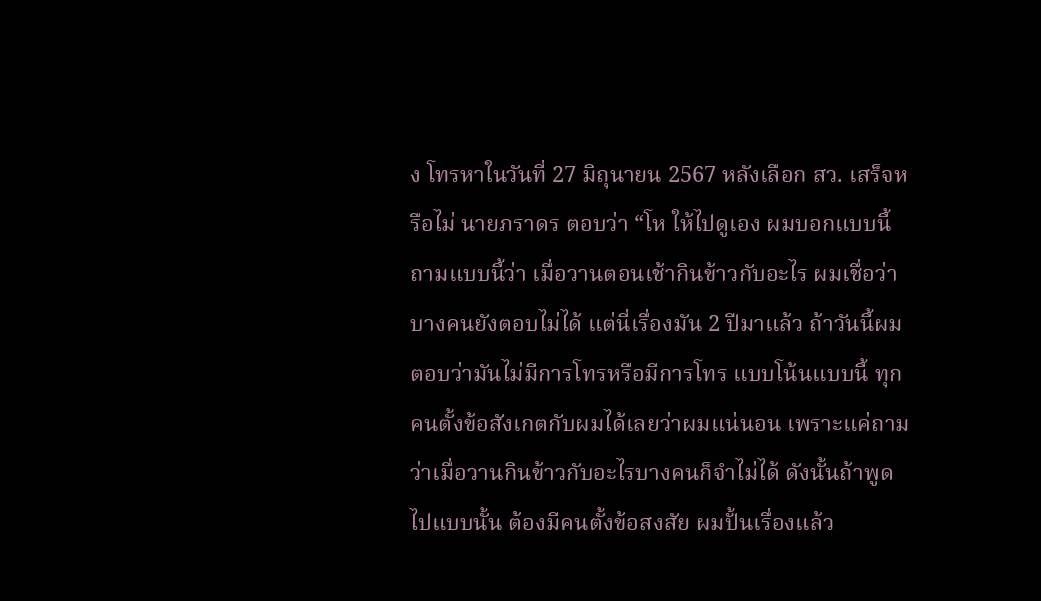ง โทรหาในวันที่ 27 มิถุนายน 2567 หลังเลือก สว. เสร็จหรือไม่ นายภราดร ตอบว่า “โห ให้ไปดูเอง ผมบอกแบบนี้ถามแบบนี้ว่า เมื่อวานตอนเช้ากินข้าวกับอะไร ผมเชื่อว่าบางคนยังตอบไม่ได้ แต่นี่เรื่องมัน 2 ปีมาแล้ว ถ้าวันนี้ผมตอบว่ามันไม่มีการโทรหรือมีการโทร แบบโน้นแบบนี้ ทุกคนตั้งข้อสังเกตกับผมได้เลยว่าผมแน่นอน เพราะแค่ถามว่าเมื่อวานกินข้าวกับอะไรบางคนก็จำไม่ได้ ดังนั้นถ้าพูดไปแบบนั้น ต้องมีคนตั้งข้อสงสัย ผมปั้นเรื่องแล้ว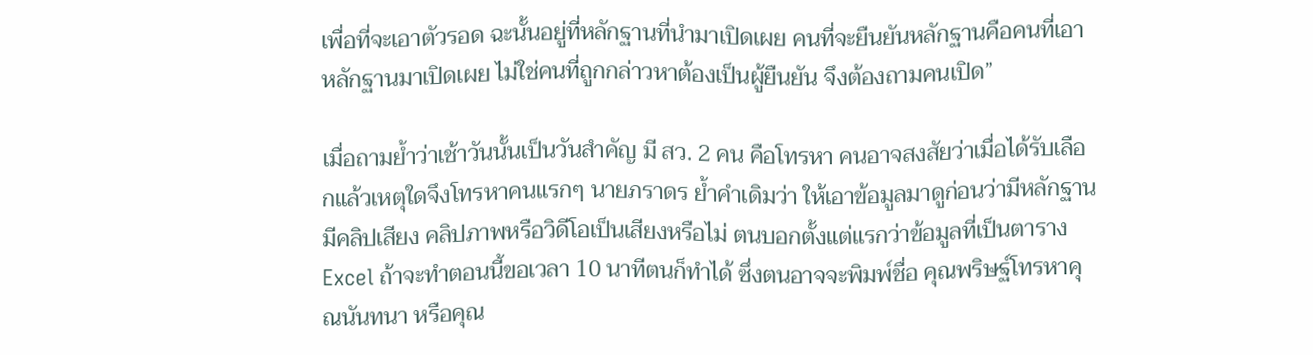เพื่อที่จะเอาตัวรอด ฉะนั้นอยู่ที่หลักฐานที่นำมาเปิดเผย คนที่จะยืนยันหลักฐานคือคนที่เอาหลักฐานมาเปิดเผย ไม่ใช่คนที่ถูกกล่าวหาต้องเป็นผู้ยืนยัน จึงต้องถามคนเปิด”

เมื่อถามย้ำว่าเช้าวันนั้นเป็นวันสำคัญ มี สว. 2 คน คือโทรหา คนอาจสงสัยว่าเมื่อได้รับเลือกแล้วเหตุใดจึงโทรหาคนแรกๆ นายภราดร ย้ำคำเดิมว่า ให้เอาข้อมูลมาดูก่อนว่ามีหลักฐานมีคลิปเสียง คลิปภาพหรือวิดีโอเป็นเสียงหรือไม่ ตนบอกตั้งแต่แรกว่าข้อมูลที่เป็นตาราง Excel ถ้าจะทำตอนนี้ขอเวลา 10 นาทีตนก็ทำได้ ซึ่งตนอาจจะพิมพ์ชื่อ คุณพริษฐ์โทรหาคุณนันทนา หรือคุณ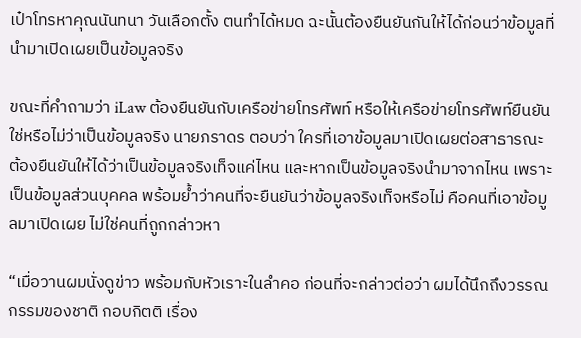เป๋าโทรหาคุณนันทนา วันเลือกตั้ง ตนทำได้หมด ฉะนั้นต้องยืนยันกันให้ได้ก่อนว่าข้อมูลที่นำมาเปิดเผยเป็นข้อมูลจริง

ขณะที่คำถามว่า iLaw ต้องยืนยันกับเครือข่ายโทรศัพท์ หรือให้เครือข่ายโทรศัพท์ยืนยันใช่หรือไม่ว่าเป็นข้อมูลจริง นายภราดร ตอบว่า ใครที่เอาข้อมูลมาเปิดเผยต่อสาธารณะ ต้องยืนยันให้ได้ว่าเป็นข้อมูลจริงเท็จแค่ไหน และหากเป็นข้อมูลจริงนำมาจากไหน เพราะเป็นข้อมูลส่วนบุคคล พร้อมย้ำว่าคนที่จะยืนยันว่าข้อมูลจริงเท็จหรือไม่ คือคนที่เอาข้อมูลมาเปิดเผย ไม่ใช่คนที่ถูกกล่าวหา

“เมื่อวานผมนั่งดูข่าว พร้อมกับหัวเราะในลำคอ ก่อนที่จะกล่าวต่อว่า ผมได้นึกถึงวรรณกรรมของชาติ กอบกิตติ เรื่อง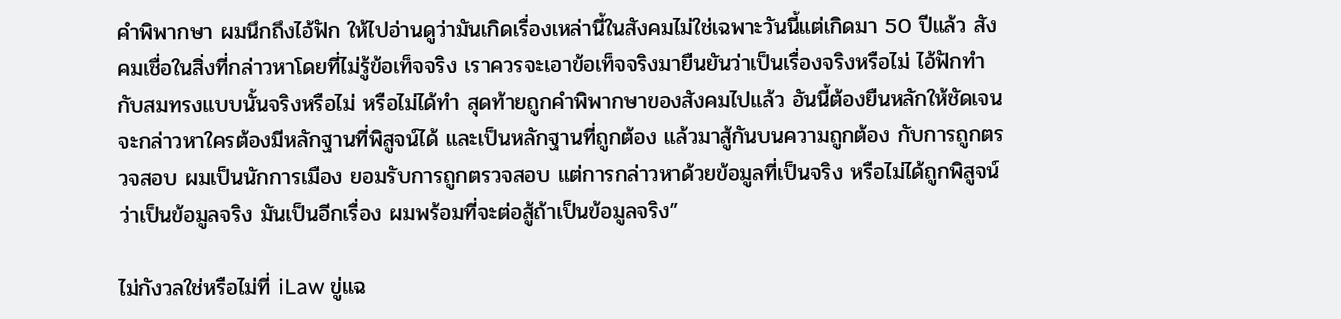คำพิพากษา ผมนึกถึงไอ้ฟัก ให้ไปอ่านดูว่ามันเกิดเรื่องเหล่านี้ในสังคมไม่ใช่เฉพาะวันนี้แต่เกิดมา 50 ปีแล้ว สังคมเชื่อในสิ่งที่กล่าวหาโดยที่ไม่รู้ข้อเท็จจริง เราควรจะเอาข้อเท็จจริงมายืนยันว่าเป็นเรื่องจริงหรือไม่ ไอ้ฟักทำกับสมทรงแบบนั้นจริงหรือไม่ หรือไม่ได้ทำ สุดท้ายถูกคำพิพากษาของสังคมไปแล้ว อันนี้ต้องยืนหลักให้ชัดเจน จะกล่าวหาใครต้องมีหลักฐานที่พิสูจน์ได้ และเป็นหลักฐานที่ถูกต้อง แล้วมาสู้กันบนความถูกต้อง กับการถูกตรวจสอบ ผมเป็นนักการเมือง ยอมรับการถูกตรวจสอบ แต่การกล่าวหาด้วยข้อมูลที่เป็นจริง หรือไม่ได้ถูกพิสูจน์ว่าเป็นข้อมูลจริง มันเป็นอีกเรื่อง ผมพร้อมที่จะต่อสู้ถ้าเป็นข้อมูลจริง”

ไม่กังวลใช่หรือไม่ที่ iLaw ขู่แฉ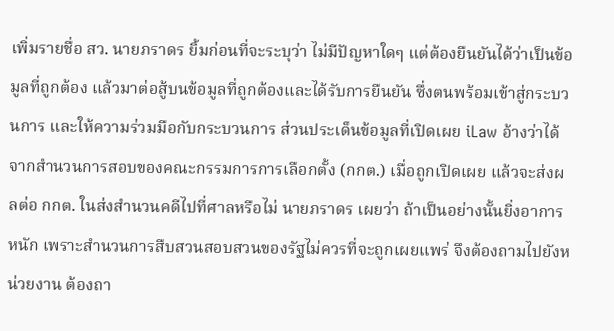เพิ่มรายชื่อ สว. นายภราดร ยิ้มก่อนที่จะระบุว่า ไม่มีปัญหาใดๆ แต่ต้องยืนยันได้ว่าเป็นข้อมูลที่ถูกต้อง แล้วมาต่อสู้บนข้อมูลที่ถูกต้องและได้รับการยืนยัน ซึ่งตนพร้อมเข้าสู่กระบวนการ และให้ความร่วมมือกับกระบวนการ ส่วนประเด็นข้อมูลที่เปิดเผย iLaw อ้างว่าได้จากสำนวนการสอบของคณะกรรมการการเลือกตั้ง (กกต.) เมื่อถูกเปิดเผย แล้วจะส่งผลต่อ กกต. ในส่งสำนวนคดีไปที่ศาลหรือไม่ นายภราดร เผยว่า ถ้าเป็นอย่างนั้นยิ่งอาการหนัก เพราะสำนวนการสืบสวนสอบสวนของรัฐไม่ควรที่จะถูกเผยแพร่ จึงต้องถามไปยังหน่วยงาน ต้องถา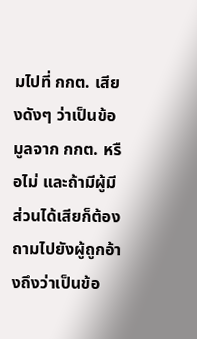มไปที่ กกต. เสียงดังๆ ว่าเป็นข้อมูลจาก กกต. หรือไม่ และถ้ามีผู้มีส่วนได้เสียก็ต้องถามไปยังผู้ถูกอ้างถึงว่าเป็นข้อ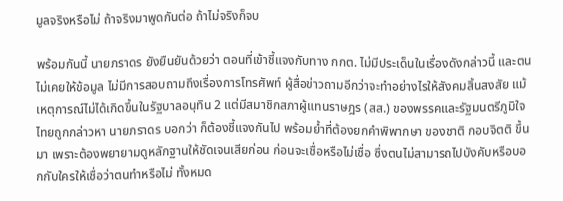มูลจริงหรือไม่ ถ้าจริงมาพูดกันต่อ ถ้าไม่จริงก็จบ

พร้อมกันนี้ นายภราดร ยังยืนยันด้วยว่า ตอนที่เข้าชี้แจงกับทาง กกต. ไม่มีประเด็นในเรื่องดังกล่าวนี้ และตนไม่เคยให้ข้อมูล ไม่มีการสอบถามถึงเรื่องการโทรศัพท์ ผู้สื่อข่าวถามอีกว่าจะทำอย่างไรให้สังคมสิ้นสงสัย แม้เหตุการณ์ไม่ได้เกิดขึ้นในรัฐบาลอนุทิน 2 แต่มีสมาชิกสภาผู้แทนราษฎร (สส.) ของพรรคและรัฐมนตรีภูมิใจไทยถูกกล่าวหา นายภราดร บอกว่า ก็ต้องชี้แจงกันไป พร้อมย้ำที่ต้องยกคำพิพากษา ของชาติ กอบจิตติ ขึ้นมา เพราะต้องพยายามดูหลักฐานให้ชัดเจนเสียก่อน ก่อนจะเชื่อหรือไม่เชื่อ ซึ่งตนไม่สามารถไปบังคับหรือบอกกับใครให้เชื่อว่าตนทำหรือไม่ ทั้งหมด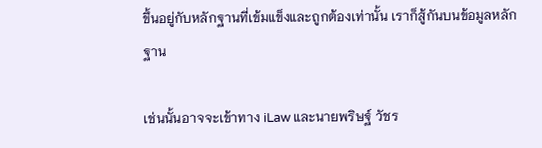ขึ้นอยู่กับหลักฐานที่เข้มแข็งและถูกต้องเท่านั้น เราก็สู้กันบนข้อมูลหลักฐาน

เช่นนั้นอาจจะเข้าทาง iLaw และนายพริษฐ์ วัชร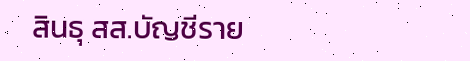สินธุ สส.บัญชีราย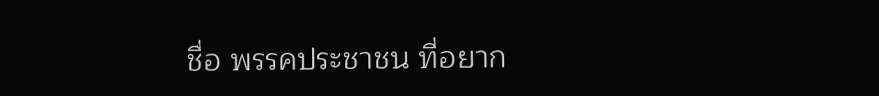ชื่อ พรรคประชาชน ที่อยาก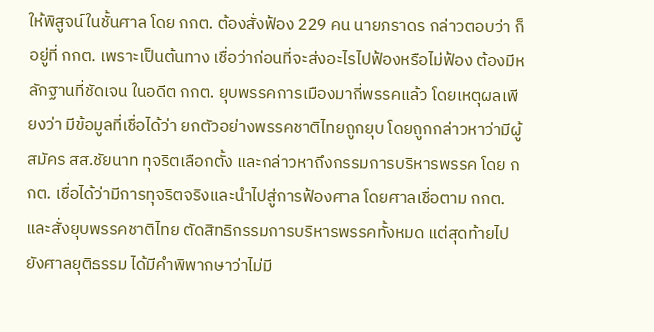ให้พิสูจน์ในชั้นศาล โดย กกต. ต้องสั่งฟ้อง 229 คน นายภราดร กล่าวตอบว่า ก็อยู่ที่ กกต. เพราะเป็นต้นทาง เชื่อว่าก่อนที่จะส่งอะไรไปฟ้องหรือไม่ฟ้อง ต้องมีหลักฐานที่ชัดเจน ในอดีต กกต. ยุบพรรคการเมืองมากี่พรรคแล้ว โดยเหตุผลเพียงว่า มีข้อมูลที่เชื่อได้ว่า ยกตัวอย่างพรรคชาติไทยถูกยุบ โดยถูกกล่าวหาว่ามีผู้สมัคร สส.ชัยนาท ทุจริตเลือกตั้ง และกล่าวหาถึงกรรมการบริหารพรรค โดย กกต. เชื่อได้ว่ามีการทุจริตจริงและนำไปสู่การฟ้องศาล โดยศาลเชื่อตาม กกต. และสั่งยุบพรรคชาติไทย ตัดสิทธิกรรมการบริหารพรรคทั้งหมด แต่สุดท้ายไปยังศาลยุติธรรม ได้มีคำพิพากษาว่าไม่มี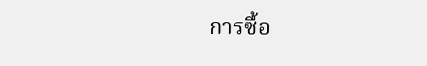การซื้อ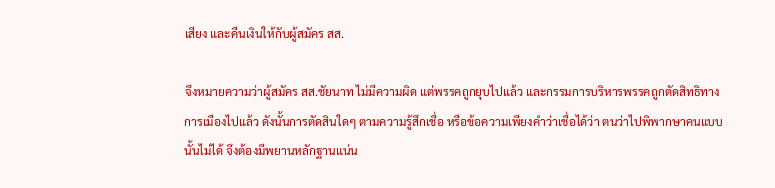เสียง และคืนเงินให้กับผู้สมัคร สส.

จึงหมายความว่าผู้สมัคร สส.ชัยนาท ไม่มีความผิด แต่พรรคถูกยุบไปแล้ว และกรรมการบริหารพรรคถูกตัดสิทธิทางการเมืองไปแล้ว ดังนั้นการตัดสินใดๆ ตามความรู้สึกเชื่อ หรือข้อความเพียงคำว่าเชื่อได้ว่า ตนว่าไปพิพากษาคนแบบนั้นไม่ได้ จึงต้องมีพยานหลักฐานแน่น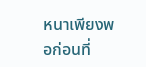หนาเพียงพอก่อนที่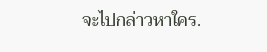จะไปกล่าวหาใคร.